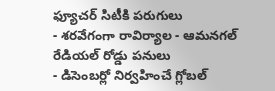ఫ్యూచర్ సిటీకి పరుగులు
- శరవేగంగా రావిర్యాల - ఆమనగల్ రేడియల్ రోడ్డు పనులు
- డిసెంబర్లో నిర్వహించే గ్లోబల్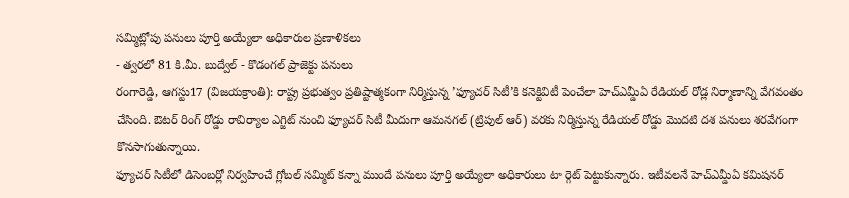సమ్మిట్లోపు పనులు పూర్తి అయ్యేలా అధికారుల ప్రణాళికలు
- త్వరలో 81 కి.మీ. బుద్వేల్ - కొడంగల్ ప్రాజెక్టు పనులు
రంగారెడ్డి, ఆగస్టు17 (విజయక్రాంతి): రాష్ట్ర ప్రభుత్వం ప్రతిష్టాత్మకంగా నిర్మిస్తున్న ’ఫ్యూచర్ సిటీ’కి కనెక్టివిటీ పెంచేలా హెచ్ఎమ్డీఏ రేడియల్ రోడ్ల నిర్మాణాన్ని వేగవంతం చేసింది. ఔటర్ రింగ్ రోడ్డు రావిర్యాల ఎగ్జిట్ నుంచి ఫ్యూచర్ సిటీ మీదుగా ఆమనగల్ (ట్రిపుల్ ఆర్) వరకు నిర్మిస్తున్న రేడియల్ రోడ్డు మొదటి దశ పనులు శరవేగంగా కొనసాగుతున్నాయి.
ఫ్యూచర్ సిటీలో డిసెంబర్లో నిర్వహించే గ్లోబల్ సమ్మిట్ కన్నా ముందే పనులు పూర్తి అయ్యేలా అధికారులు టా ర్గెట్ పెట్టుకున్నారు. ఇటీవలనే హెచ్ఎమ్డీఏ కమిషనర్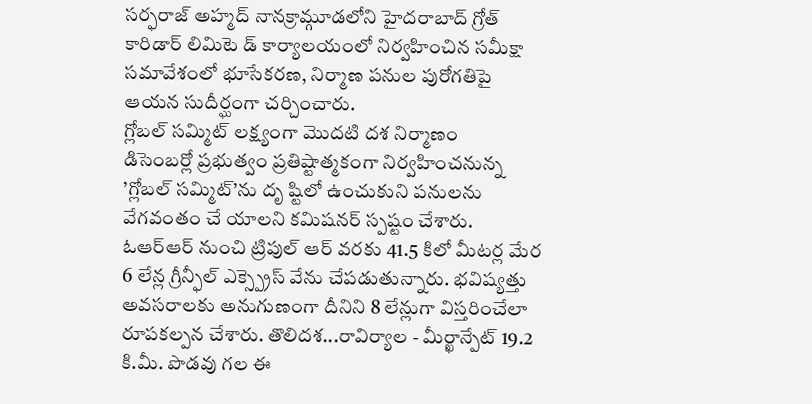సర్ఫరాజ్ అహ్మద్ నానక్రామ్గూడలోని హైదరాబాద్ గ్రోత్ కారిడార్ లిమిటె డ్ కార్యాలయంలో నిర్వహించిన సమీక్షా సమావేశంలో భూసేకరణ, నిర్మాణ పనుల పురోగతిపై ఆయన సుదీర్ఘంగా చర్చించారు.
గ్లోబల్ సమ్మిట్ లక్ష్యంగా మొదటి దశ నిర్మాణం
డిసెంబర్లో ప్రభుత్వం ప్రతిష్టాత్మకంగా నిర్వహించనున్న ’గ్లోబల్ సమ్మిట్’ను దృ ష్టిలో ఉంచుకుని పనులను వేగవంతం చే యాలని కమిషనర్ స్పష్టం చేశారు. ఓఆర్ఆర్ నుంచి ట్రిపుల్ ఆర్ వరకు 41.5 కిలో మీటర్ల మేర 6 లేన్ల గ్రీన్ఫీల్ ఎక్స్ప్రెస్ వేను చేపడుతున్నారు. భవిష్యత్తు అవసరాలకు అనుగుణంగా దీనిని 8 లేన్లుగా విస్తరించేలా రూపకల్పన చేశారు. తొలిదశ...రావిర్యాల - మీర్ఖాన్పేట్ 19.2 కి.మీ. పొడవు గల ఈ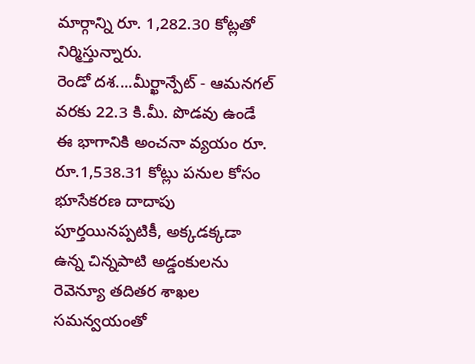మార్గాన్ని రూ. 1,282.30 కోట్లతో నిర్మిస్తున్నారు.
రెండో దశ....మీర్ఖాన్పేట్ - ఆమనగల్ వరకు 22.3 కి.మీ. పొడవు ఉండే ఈ భాగానికి అంచనా వ్యయం రూ. రూ.1,538.31 కోట్లు పనుల కోసం భూసేకరణ దాదాపు పూర్తయినప్పటికీ, అక్కడక్కడా ఉన్న చిన్నపాటి అడ్డంకులను రెవెన్యూ తదితర శాఖల సమన్వయంతో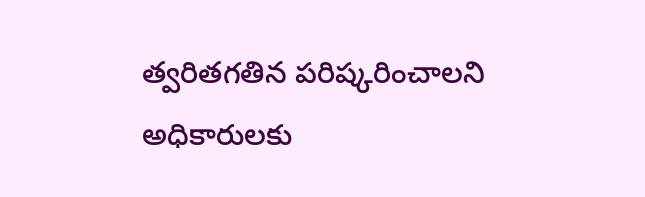త్వరితగతిన పరిష్కరించాలని అధికారులకు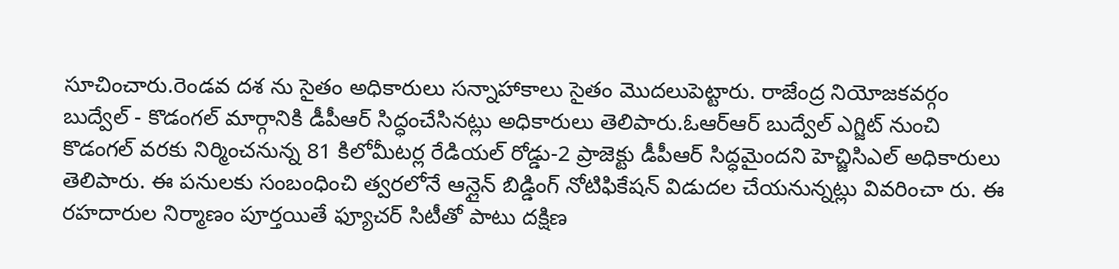సూచించారు.రెండవ దశ ను సైతం అధికారులు సన్నాహాకాలు సైతం మొదలుపెట్టారు. రాజేంద్ర నియోజకవర్గం బుద్వేల్ - కొడంగల్ మార్గానికి డీపీఆర్ సిద్ధంచేసినట్లు అధికారులు తెలిపారు.ఓఆర్ఆర్ బుద్వేల్ ఎగ్జిట్ నుంచి కొడంగల్ వరకు నిర్మించనున్న 81 కిలోమీటర్ల రేడియల్ రోడ్డు-2 ప్రాజెక్టు డీపీఆర్ సిద్ధమైందని హెచ్జిసిఎల్ అధికారులు తెలిపారు. ఈ పనులకు సంబంధించి త్వరలోనే ఆన్లైన్ బిడ్డింగ్ నోటిఫికేషన్ విడుదల చేయనున్నట్లు వివరించా రు. ఈ రహదారుల నిర్మాణం పూర్తయితే ఫ్యూచర్ సిటీతో పాటు దక్షిణ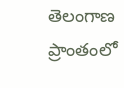తెలంగాణ ప్రాంతంలో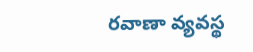రవాణా వ్యవస్థ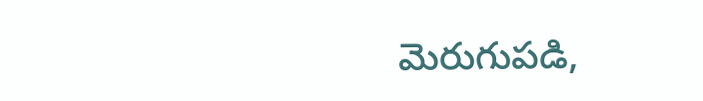మెరుగుపడి,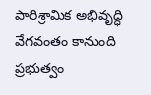పారిశ్రామిక అభివృద్ధి వేగవంతం కానుంది ప్రభుత్వం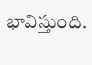భావిస్తుంది.